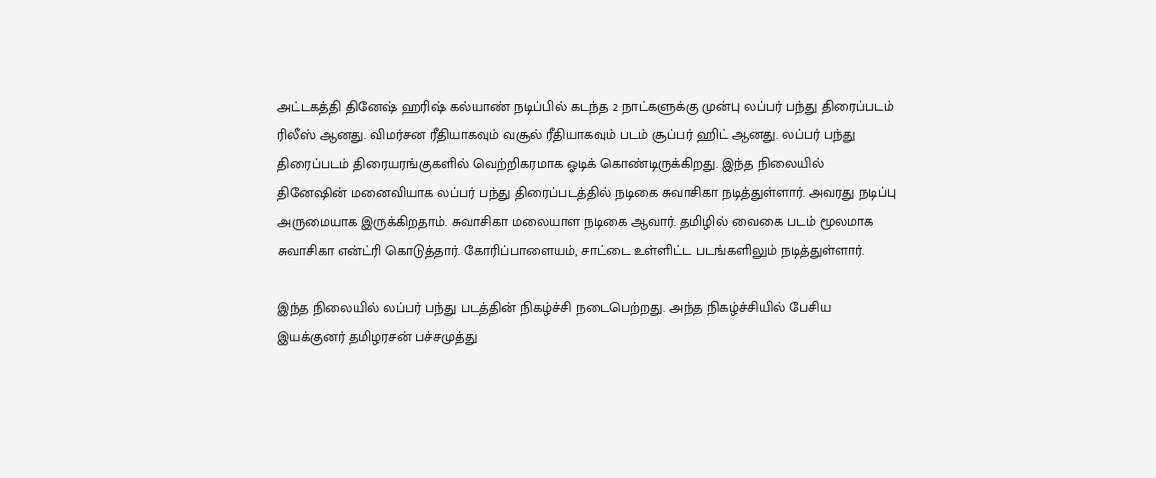அட்டகத்தி தினேஷ் ஹரிஷ் கல்யாண் நடிப்பில் கடந்த 2 நாட்களுக்கு முன்பு லப்பர் பந்து திரைப்படம் ரிலீஸ் ஆனது. விமர்சன ரீதியாகவும் வசூல் ரீதியாகவும் படம் சூப்பர் ஹிட் ஆனது. லப்பர் பந்து திரைப்படம் திரையரங்குகளில் வெற்றிகரமாக ஓடிக் கொண்டிருக்கிறது. இந்த நிலையில் தினேஷின் மனைவியாக லப்பர் பந்து திரைப்படத்தில் நடிகை சுவாசிகா நடித்துள்ளார். அவரது நடிப்பு அருமையாக இருக்கிறதாம். சுவாசிகா மலையாள நடிகை ஆவார். தமிழில் வைகை படம் மூலமாக சுவாசிகா என்ட்ரி கொடுத்தார். கோரிப்பாளையம், சாட்டை உள்ளிட்ட படங்களிலும் நடித்துள்ளார்.

இந்த நிலையில் லப்பர் பந்து படத்தின் நிகழ்ச்சி நடைபெற்றது. அந்த நிகழ்ச்சியில் பேசிய இயக்குனர் தமிழரசன் பச்சமுத்து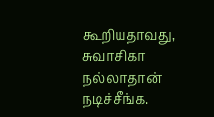கூறியதாவது, சுவாசிகா நல்லாதான் நடிச்சீங்க.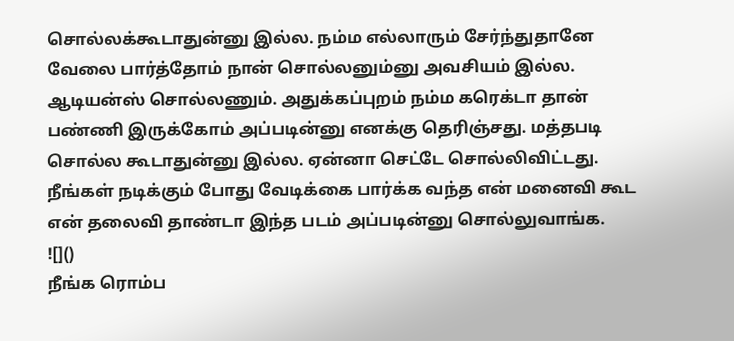சொல்லக்கூடாதுன்னு இல்ல. நம்ம எல்லாரும் சேர்ந்துதானே வேலை பார்த்தோம் நான் சொல்லனும்னு அவசியம் இல்ல. ஆடியன்ஸ் சொல்லணும். அதுக்கப்புறம் நம்ம கரெக்டா தான் பண்ணி இருக்கோம் அப்படின்னு எனக்கு தெரிஞ்சது. மத்தபடி சொல்ல கூடாதுன்னு இல்ல. ஏன்னா செட்டே சொல்லிவிட்டது. நீங்கள் நடிக்கும் போது வேடிக்கை பார்க்க வந்த என் மனைவி கூட என் தலைவி தாண்டா இந்த படம் அப்படின்னு சொல்லுவாங்க.
![]()
நீங்க ரொம்ப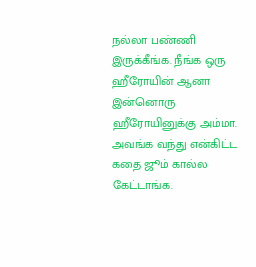நல்லா பண்ணி இருக்கீங்க. நீங்க ஒரு ஹீரோயின் ஆனா இன்னொரு ஹீரோயினுக்கு அம்மா. அவங்க வந்து என்கிட்ட கதை ஜூம் கால்ல கேட்டாங்க.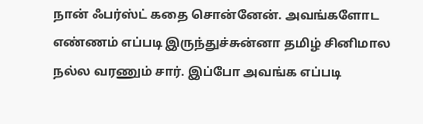நான் ஃபர்ஸ்ட் கதை சொன்னேன். அவங்களோட எண்ணம் எப்படி இருந்துச்சுன்னா தமிழ் சினிமால நல்ல வரணும் சார். இப்போ அவங்க எப்படி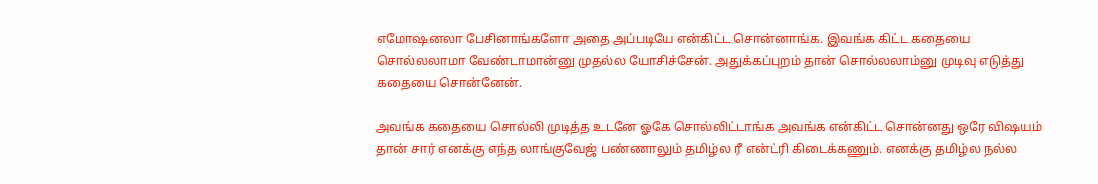எமோஷனலா பேசினாங்களோ அதை அப்படியே என்கிட்ட சொன்னாங்க. இவங்க கிட்ட கதையை சொல்லலாமா வேண்டாமான்னு முதல்ல யோசிச்சேன். அதுக்கப்புறம் தான் சொல்லலாம்னு முடிவு எடுத்து கதையை சொன்னேன்.

அவங்க கதையை சொல்லி முடித்த உடனே ஓகே சொல்லிட்டாங்க அவங்க என்கிட்ட சொன்னது ஒரே விஷயம் தான் சார் எனக்கு எந்த லாங்குவேஜ் பண்ணாலும் தமிழ்ல ரீ என்ட்ரி கிடைக்கணும். எனக்கு தமிழ்ல நல்ல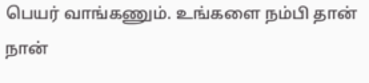பெயர் வாங்கணும். உங்களை நம்பி தான் நான்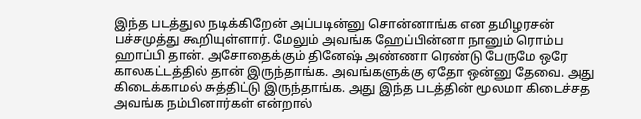இந்த படத்துல நடிக்கிறேன் அப்படின்னு சொன்னாங்க என தமிழரசன் பச்சமுத்து கூறியுள்ளார். மேலும் அவங்க ஹேப்பின்னா நானும் ரொம்ப ஹாப்பி தான். அசோதைக்கும் தினேஷ் அண்ணா ரெண்டு பேருமே ஒரே காலகட்டத்தில் தான் இருந்தாங்க. அவங்களுக்கு ஏதோ ஒன்னு தேவை. அது கிடைக்காமல் சுத்திட்டு இருந்தாங்க. அது இந்த படத்தின் மூலமா கிடைச்சத அவங்க நம்பினார்கள் என்றால்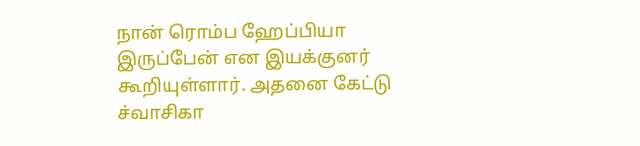நான் ரொம்ப ஹேப்பியா இருப்பேன் என இயக்குனர் கூறியுள்ளார். அதனை கேட்டு ச்வாசிகா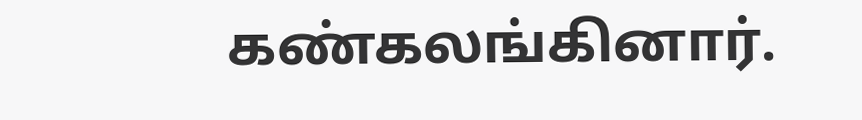கண்கலங்கினார்.